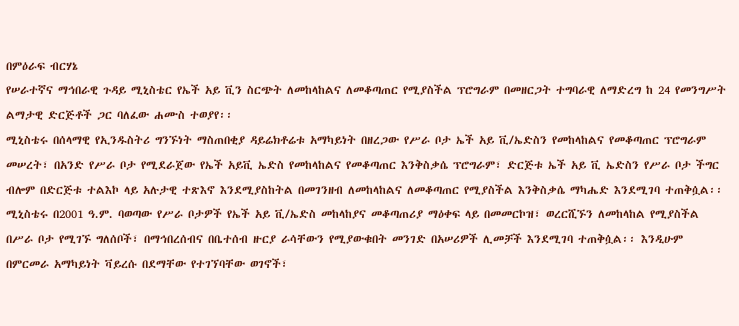በምዕራፍ ብርሃኔ
የሠራተኛና ማኅበራዊ ጉዳይ ሚኒስቴር የኤች አይ ቪን ስርጭት ለመከላከልና ለመቆጣጠር የሚያስችል ፕሮግራም በመዘርጋት ተግባራዊ ለማድረግ ከ 24 የመንግሥት ልማታዊ ድርጅቶች ጋር ባለፈው ሐሙስ ተወያየ፡፡
ሚኒስቴሩ በሰላማዊ የኢንዱስትሪ ግንኙነት ማስጠበቂያ ዳይሬክቶሬቱ አማካይነት በዘረጋው የሥራ ቦታ ኤች አይ ቪ/ኤድስን የመከላከልና የመቆጣጠር ፕሮግራም መሠረት፣ በአንድ የሥራ ቦታ የሚደራጀው የኤች አይቪ ኤድስ የመከላከልና የመቆጣጠር እንቅስቃሴ ፕሮግራም፣ ድርጅቱ ኤች አይ ቪ ኤድስን የሥራ ቦታ ችግር ብሎም በድርጅቱ ተልእኮ ላይ አሉታዊ ተጽእኖ እንደሚያስከትል በመገንዘብ ለመከላከልና ለመቆጣጠር የሚያስችል እንቅስቃሴ ማካሔድ እንደሚገባ ተጠቅሷል፡፡
ሚኒስቴሩ በ2001 ዓ.ም. ባወጣው የሥራ ቦታዎች የኤች አይ ቪ/ኤድስ መከላከያና መቆጣጠሪያ ማዕቀፍ ላይ በመመርኮዝ፣ ወረርሺኙን ለመከላከል የሚያስችል በሥራ ቦታ የሚገኙ ግለሰቦች፣ በማኅበረሰብና በቤተሰብ ዙርያ ራሳቸውን የሚያውቁበት መንገድ በአሠሪዎች ሊመቻች እንደሚገባ ተጠቅሷል፡፡ እንዲሁም በምርመራ አማካይነት ቫይረሱ በደማቸው የተገኘባቸው ወገኖች፣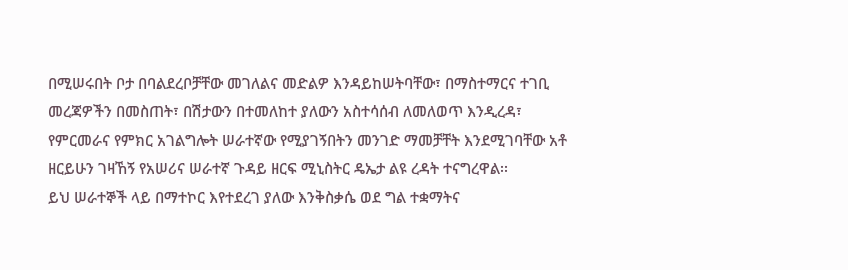በሚሠሩበት ቦታ በባልደረቦቻቸው መገለልና መድልዎ እንዳይከሠትባቸው፣ በማስተማርና ተገቢ መረጃዎችን በመስጠት፣ በሽታውን በተመለከተ ያለውን አስተሳሰብ ለመለወጥ እንዲረዳ፣ የምርመራና የምክር አገልግሎት ሠራተኛው የሚያገኝበትን መንገድ ማመቻቸት እንደሚገባቸው አቶ ዘርይሁን ገዛኸኝ የአሠሪና ሠራተኛ ጉዳይ ዘርፍ ሚኒስትር ዴኤታ ልዩ ረዳት ተናግረዋል፡፡
ይህ ሠራተኞች ላይ በማተኮር እየተደረገ ያለው እንቅስቃሴ ወደ ግል ተቋማትና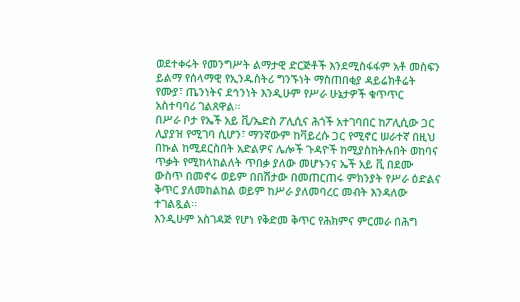ወደተቀሩት የመንግሥት ልማታዊ ድርጅቶች እንደሚስፋፋም አቶ መስፍን ይልማ የሰላማዊ የኢንዱስትሪ ግንኙነት ማስጠበቂያ ዳይሬክቶሬት የሙያ፣ ጤንነትና ደኅንነት እንዲሁም የሥራ ሁኔታዎች ቁጥጥር አስተባባሪ ገልጸዋል፡፡
በሥራ ቦታ የኤች አይ ቪ/ኤድስ ፖሊሲና ሕጎች አተገባበር ከፖሊሲው ጋር ሊያያዝ የሚገባ ሲሆን፣ ማንኛውም ከቫይረሱ ጋር የሚኖር ሠራተኛ በዚህ በኩል ከሚደርስበት አድልዎና ሌሎች ጉዳዮች ከሚያስከትሉበት ወከባና ጥቃት የሚከላከልለት ጥበቃ ያለው መሆኑንና ኤች አይ ቪ በደሙ ውስጥ በመኖሩ ወይም በበሽታው በመጠርጠሩ ምክንያት የሥራ ዕድልና ቅጥር ያለመከልከል ወይም ከሥራ ያለመባረር መብት እንዳለው ተገልጿል፡፡
እንዲሁም አስገዳጅ የሆነ የቅድመ ቅጥር የሕክምና ምርመራ በሕግ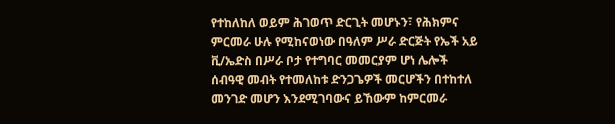የተከለከለ ወይም ሕገወጥ ድርጊት መሆኑን፣ የሕክምና ምርመራ ሁሉ የሚከናወነው በዓለም ሥራ ድርጅት የኤች አይ ቪ/ኤድስ በሥራ ቦታ የተግባር መመርያም ሆነ ሌሎች ሰብዓዊ መብት የተመለከቱ ድንጋጌዎች መርሆችን በተከተለ መንገድ መሆን እንደሚገባውና ይኸውም ከምርመራ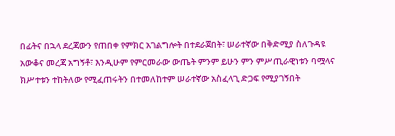በፊትና በኋላ ደረጃውን የጠበቀ የምክር አገልግሎት በተደራጀበት፣ ሠራተኛው በቅድሚያ ስለጉዳዩ አውቆና መረጃ አግኝቶ፣ እንዲሁም የምርመራው ውጤት ምንም ይሁን ምን ምሥጢራዊነቱን ባሟላና ክሥተቱን ተከትለው የሚፈጠሩትን በተመለከተም ሠራተኛው አስፈላጊ ድጋፍ የሚያገኝበት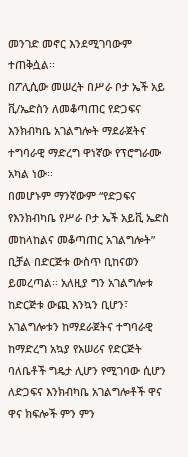መንገድ መኖር እንደሚገባውም ተጠቅሷል፡፡
በፖሊሲው መሠረት በሥራ ቦታ ኤች አይ ቪ/ኤድስን ለመቆጣጠር የድጋፍና እንክብካቤ አገልግሎት ማደራጀትና ተግባራዊ ማድረግ ዋነኛው የፕሮግራሙ አካል ነው፡፡
በመሆኑም ማንኛውም “የድጋፍና የእንክብካቤ የሥራ ቦታ ኤች አይቪ ኤድስ መከላከልና መቆጣጠር አገልግሎት” ቢቻል በድርጅቱ ውስጥ ቢከናወን ይመረጣል፡፡ አለዚያ ግን አገልግሎቱ ከድርጅቱ ውጪ እንኳን ቢሆን፣ አገልግሎቱን ከማደራጀትና ተግባራዊ ከማድረግ አኳያ የአሠሪና የድርጅት ባለቤቶች ግዴታ ሊሆን የሚገባው ሲሆን ለድጋፍና እንክብካቤ አገልግሎቶች ዋና ዋና ክፍሎች ምን ምን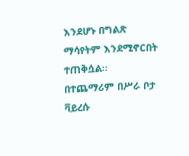እንደሆኑ በግልጽ ማሳየትም እንደሚኖርበት ተጠቅሷል፡፡
በተጨማሪም በሥራ ቦታ ቫይረሱ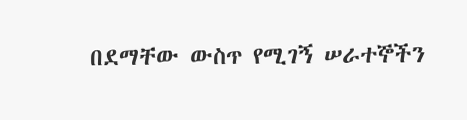በደማቸው ውስጥ የሚገኝ ሠራተኞችን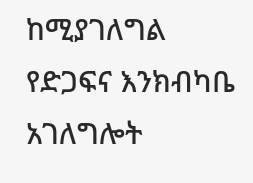ከሚያገለግል የድጋፍና እንክብካቤ አገለግሎት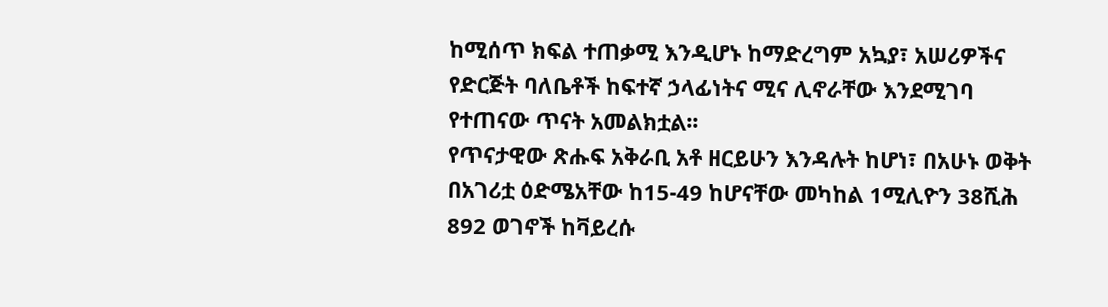ከሚሰጥ ክፍል ተጠቃሚ እንዲሆኑ ከማድረግም አኳያ፣ አሠሪዎችና የድርጅት ባለቤቶች ከፍተኛ ኃላፊነትና ሚና ሊኖራቸው እንደሚገባ የተጠናው ጥናት አመልክቷል፡፡
የጥናታዊው ጽሑፍ አቅራቢ አቶ ዘርይሁን እንዳሉት ከሆነ፣ በአሁኑ ወቅት በአገሪቷ ዕድሜአቸው ከ15-49 ከሆናቸው መካከል 1ሚሊዮን 38ሺሕ 892 ወገኖች ከቫይረሱ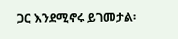ጋር እንደሚኖሩ ይገመታል፡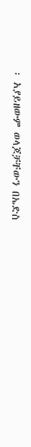፡ አያይዘውም ወላጆቻቸውን በኤድስ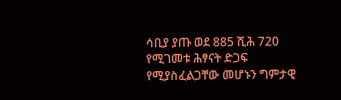ሳቢያ ያጡ ወደ 885 ሺሕ 720 የሚገመቱ ሕፃናት ድጋፍ የሚያስፈልጋቸው መሆኑን ግምታዊ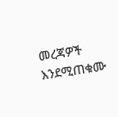መረጃዎች እንደሚጠቁሙ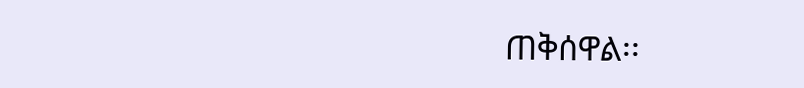ጠቅሰዋል፡፡